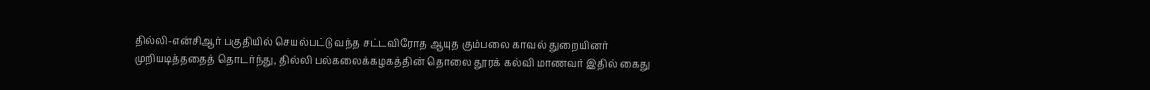தில்லி-என்சிஆர் பகுதியில் செயல்பட்டு வந்த சட்டவிரோத ஆயுத கும்பலை காவல் துறையினர் முறியடித்ததைத் தொடர்ந்து, தில்லி பல்கலைக்கழகத்தின் தொலை தூரக் கல்வி மாணவர் இதில் கைது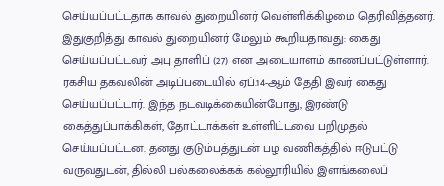செய்யப்பட்டதாக காவல் துறையினர் வெள்ளிக்கிழமை தெரிவித்தனர்.
இதுகுறித்து காவல் துறையினர் மேலும் கூறியதாவது: கைது செய்யப்பட்டவர் அபு தாளிப் (27) என அடையாளம் காணப்பட்டுள்ளார். ரகசிய தகவலின் அடிப்படையில் ஏப்.14-ஆம் தேதி இவர் கைது செய்யப்பட்டார். இந்த நடவடிக்கையின்போது, இரண்டு கைத்துப்பாக்கிகள், தோட்டாக்கள் உள்ளிட்டவை பறிமுதல் செய்யப்பட்டன. தனது குடும்பத்துடன் பழ வணிகத்தில் ஈடுபட்டு வருவதுடன், தில்லி பல்கலைக்கக் கல்லூரியில் இளங்கலைப்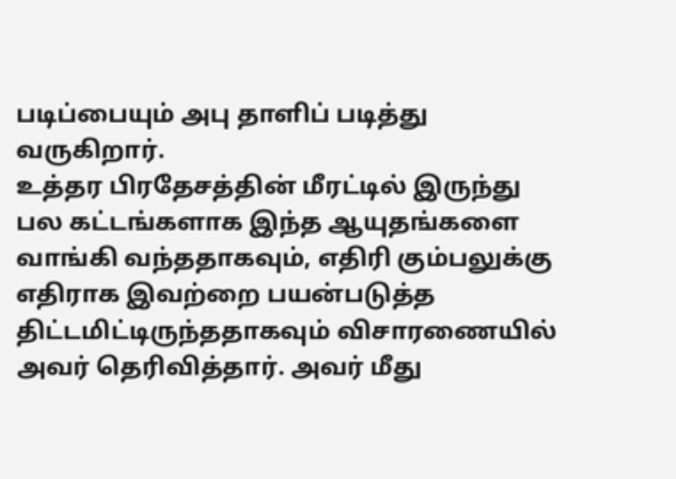படிப்பையும் அபு தாளிப் படித்து வருகிறார்.
உத்தர பிரதேசத்தின் மீரட்டில் இருந்து பல கட்டங்களாக இந்த ஆயுதங்களை வாங்கி வந்ததாகவும், எதிரி கும்பலுக்கு எதிராக இவற்றை பயன்படுத்த திட்டமிட்டிருந்ததாகவும் விசாரணையில் அவர் தெரிவித்தார். அவர் மீது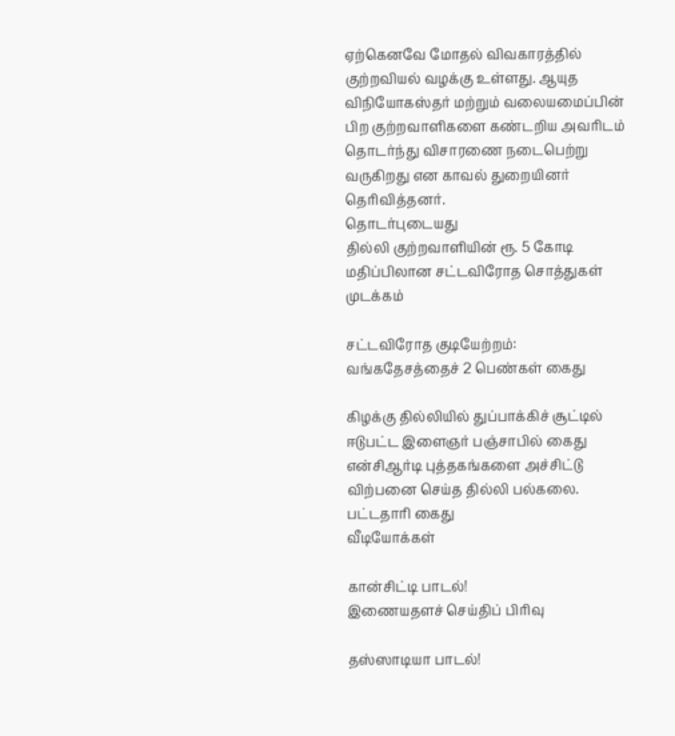ஏற்கெனவே மோதல் விவகாரத்தில் குற்றவியல் வழக்கு உள்ளது. ஆயுத விநியோகஸ்தர் மற்றும் வலையமைப்பின் பிற குற்றவாளிகளை கண்டறிய அவரிடம் தொடர்ந்து விசாரணை நடைபெற்று வருகிறது என காவல் துறையினர் தெரிவித்தனர்.
தொடர்புடையது
தில்லி குற்றவாளியின் ரூ. 5 கோடி மதிப்பிலான சட்டவிரோத சொத்துகள் முடக்கம்

சட்டவிரோத குடியேற்றம்: வங்கதேசத்தைச் 2 பெண்கள் கைது

கிழக்கு தில்லியில் துப்பாக்கிச் சூட்டில் ஈடுபட்ட இளைஞர் பஞ்சாபில் கைது
என்சிஆர்டி புத்தகங்களை அச்சிட்டு விற்பனை செய்த தில்லி பல்கலை. பட்டதாரி கைது
வீடியோக்கள்

கான்சிட்டி பாடல்!
இணையதளச் செய்திப் பிரிவு

தஸ்ஸாடியா பாடல்!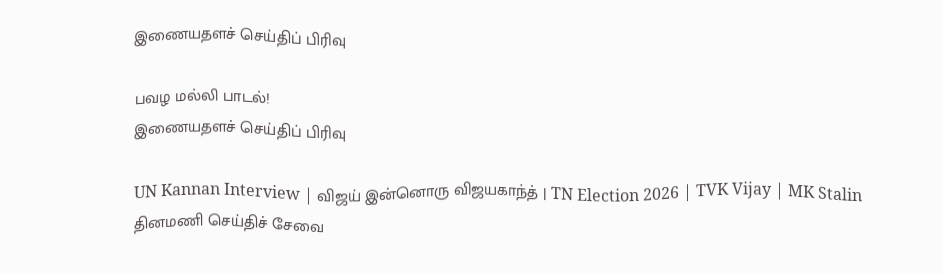இணையதளச் செய்திப் பிரிவு

பவழ மல்லி பாடல்!
இணையதளச் செய்திப் பிரிவு

UN Kannan Interview | விஜய் இன்னொரு விஜயகாந்த் | TN Election 2026 | TVK Vijay | MK Stalin
தினமணி செய்திச் சேவை